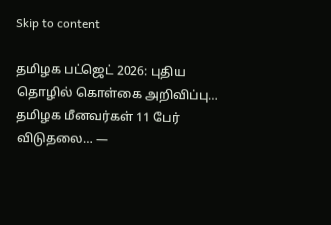Skip to content

தமிழக பட்ஜெட் 2026: புதிய தொழில் கொள்கை அறிவிப்பு… தமிழக மீனவர்கள் 11 பேர் விடுதலை… —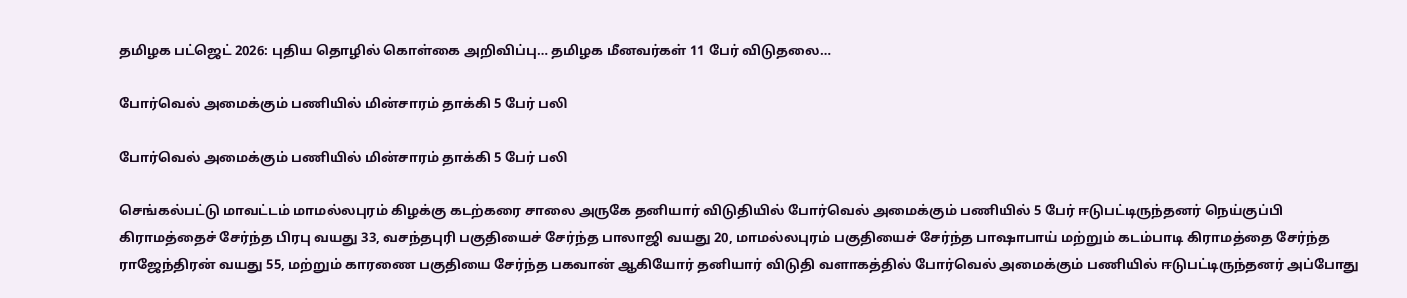தமிழக பட்ஜெட் 2026: புதிய தொழில் கொள்கை அறிவிப்பு… தமிழக மீனவர்கள் 11 பேர் விடுதலை…

போர்வெல் அமைக்கும் பணியில் மின்சாரம் தாக்கி 5 பேர் பலி

போர்வெல் அமைக்கும் பணியில் மின்சாரம் தாக்கி 5 பேர் பலி

செங்கல்பட்டு மாவட்டம் மாமல்லபுரம் கிழக்கு கடற்கரை சாலை அருகே தனியார் விடுதியில் போர்வெல் அமைக்கும் பணியில் 5 பேர் ஈடுபட்டிருந்தனர் நெய்குப்பி கிராமத்தைச் சேர்ந்த பிரபு வயது 33, வசந்தபுரி பகுதியைச் சேர்ந்த பாலாஜி வயது 20, மாமல்லபுரம் பகுதியைச் சேர்ந்த பாஷாபாய் மற்றும் கடம்பாடி கிராமத்தை சேர்ந்த ராஜேந்திரன் வயது 55, மற்றும் காரணை பகுதியை சேர்ந்த பகவான் ஆகியோர் தனியார் விடுதி வளாகத்தில் போர்வெல் அமைக்கும் பணியில் ஈடுபட்டிருந்தனர் அப்போது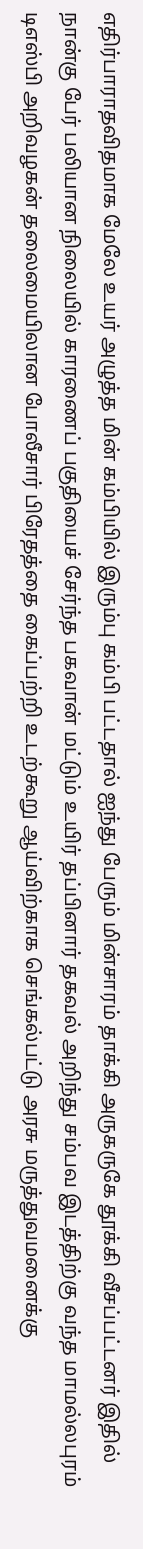எதிர்பாராதவிதமாக மேலே உயர் அழுத்த மின் கம்பியில் இரும்பு கம்பி பட்டதால் ஐந்து பேரும் மின்சாரம் தாக்கி அருகருகே தூக்கி வீசப்பட்டனர் இதில் நான்கு பேர் பலியான நிலையில் காரணைப் பகுதியைச் சேர்ந்த பகவான் மட்டும் உயிர் தப்பினார் தகவல் அறிந்து சம்பவ இடத்திற்கு வந்த மாமல்லபுரம் டிஎஸ்பி அறிவழகன் தலைமையிலான போலீசார் பிரேதத்தை கைப்பற்றி உடற்கூறு ஆய்விற்காக செங்கல்பட்டு அரசு மருத்துவமனைக்கு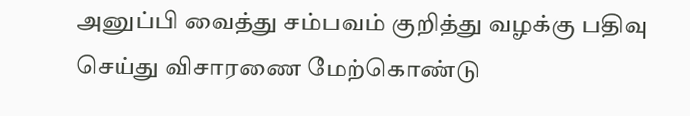அனுப்பி வைத்து சம்பவம் குறித்து வழக்கு பதிவு செய்து விசாரணை மேற்கொண்டு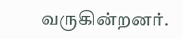வருகின்றனர்.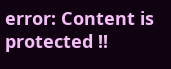error: Content is protected !!